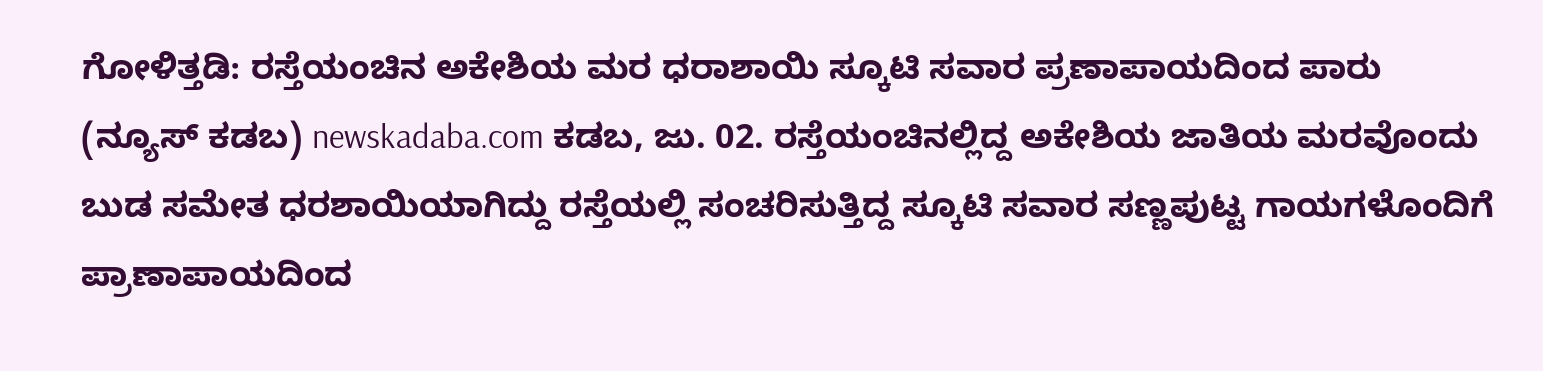ಗೋಳಿತ್ತಡಿ: ರಸ್ತೆಯಂಚಿನ ಅಕೇಶಿಯ ಮರ ಧರಾಶಾಯಿ ಸ್ಕೂಟಿ ಸವಾರ ಪ್ರಣಾಪಾಯದಿಂದ ಪಾರು
(ನ್ಯೂಸ್ ಕಡಬ) newskadaba.com ಕಡಬ, ಜು. 02. ರಸ್ತೆಯಂಚಿನಲ್ಲಿದ್ದ ಅಕೇಶಿಯ ಜಾತಿಯ ಮರವೊಂದು ಬುಡ ಸಮೇತ ಧರಶಾಯಿಯಾಗಿದ್ದು ರಸ್ತೆಯಲ್ಲಿ ಸಂಚರಿಸುತ್ತಿದ್ದ ಸ್ಕೂಟಿ ಸವಾರ ಸಣ್ಣಪುಟ್ಟ ಗಾಯಗಳೊಂದಿಗೆ ಪ್ರಾಣಾಪಾಯದಿಂದ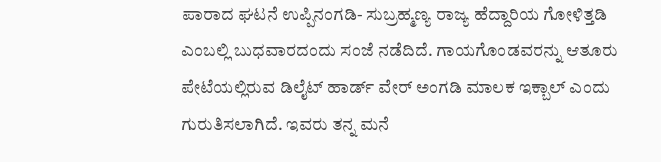ಪಾರಾದ ಘಟನೆ ಉಪ್ಪಿನಂಗಡಿ- ಸುಬ್ರಹ್ಮಣ್ಯ ರಾಜ್ಯ ಹೆದ್ದಾರಿಯ ಗೋಳಿತ್ತಡಿ ಎಂಬಲ್ಲಿ ಬುಧವಾರದಂದು ಸಂಜೆ ನಡೆದಿದೆ. ಗಾಯಗೊಂಡವರನ್ನು ಆತೂರು ಪೇಟೆಯಲ್ಲಿರುವ ಡಿಲೈಟ್ ಹಾರ್ಡ್ ವೇರ್ ಅಂಗಡಿ ಮಾಲಕ ಇಕ್ಬಾಲ್ ಎಂದು ಗುರುತಿಸಲಾಗಿದೆ. ಇವರು ತನ್ನ ಮನೆ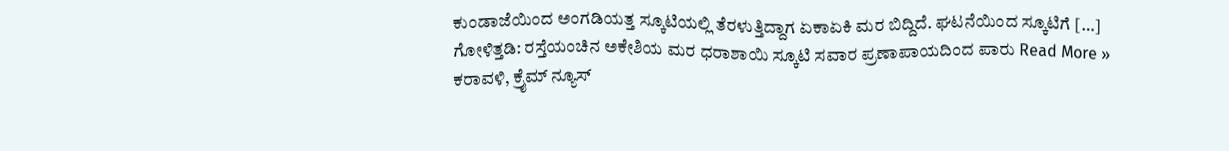ಕುಂಡಾಜೆಯಿಂದ ಅಂಗಡಿಯತ್ತ ಸ್ಕೂಟಿಯಲ್ಲಿ ತೆರಳುತ್ತಿದ್ದಾಗ ಏಕಾಏಕಿ ಮರ ಬಿದ್ದಿದೆ. ಘಟನೆಯಿಂದ ಸ್ಕೂಟಿಗೆ […]
ಗೋಳಿತ್ತಡಿ: ರಸ್ತೆಯಂಚಿನ ಅಕೇಶಿಯ ಮರ ಧರಾಶಾಯಿ ಸ್ಕೂಟಿ ಸವಾರ ಪ್ರಣಾಪಾಯದಿಂದ ಪಾರು Read More »
ಕರಾವಳಿ, ಕ್ರೈಮ್ ನ್ಯೂಸ್